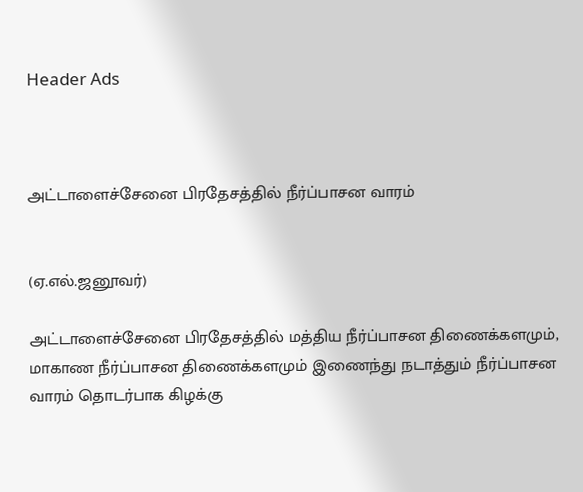Header Ads



அட்டாளைச்சேனை பிரதேசத்தில் நீர்ப்பாசன வாரம்


(ஏ.எல்.ஜனூவர்)

அட்டாளைச்சேனை பிரதேசத்தில் மத்திய நீர்ப்பாசன திணைக்களமும், மாகாண நீர்ப்பாசன திணைக்களமும் இணைந்து நடாத்தும் நீர்ப்பாசன வாரம் தொடர்பாக கிழக்கு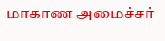மாகாண அமைச்சர்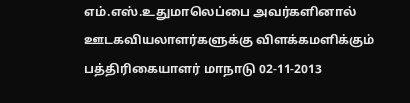எம்.எஸ்.உதுமாலெப்பை அவர்களினால் ஊடகவியலாளர்களுக்கு விளக்கமளிக்கும் பத்திரிகையாளர் மாநாடு 02-11-2013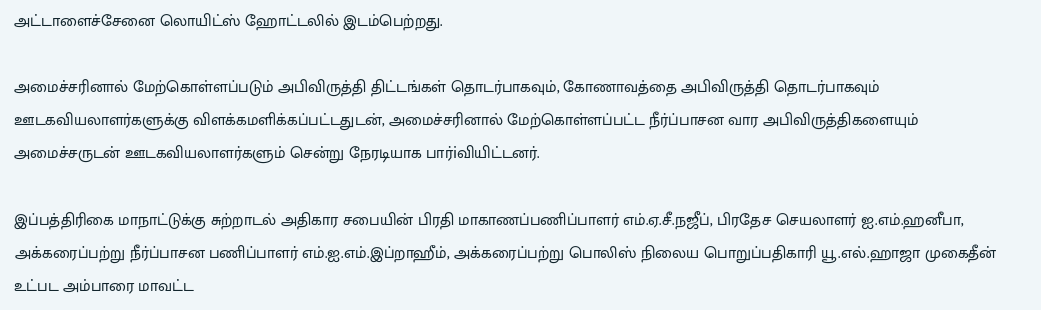அட்டாளைச்சேனை லொயிட்ஸ் ஹோட்டலில் இடம்பெற்றது.

அமைச்சரினால் மேற்கொள்ளப்படும் அபிவிருத்தி திட்டங்கள் தொடர்பாகவும், கோணாவத்தை அபிவிருத்தி தொடர்பாகவும் ஊடகவியலாளர்களுக்கு விளக்கமளிக்கப்பட்டதுடன், அமைச்சரினால் மேற்கொள்ளப்பட்ட நீர்ப்பாசன வார அபிவிருத்திகளையும் அமைச்சருடன் ஊடகவியலாளர்களும் சென்று நேரடியாக பார்iவியிட்டனர்.

இப்பத்திரிகை மாநாட்டுக்கு சுற்றாடல் அதிகார சபையின் பிரதி மாகாணப்பணிப்பாளர் எம்.ஏ.சீ.நஜீப், பிரதேச செயலாளர் ஐ.எம்.ஹனீபா, அக்கரைப்பற்று நீர்ப்பாசன பணிப்பாளர் எம்.ஐ.எம்.இப்றாஹீம், அக்கரைப்பற்று பொலிஸ் நிலைய பொறுப்பதிகாரி யூ.எல்.ஹாஜா முகைதீன் உட்பட அம்பாரை மாவட்ட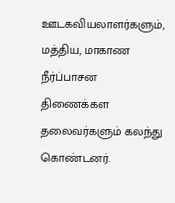ஊடகவியலாளர்களும், மத்திய, மாகாண நீர்ப்பாசன திணைக்கள தலைவர்களும் கலந்து கொண்டனர்.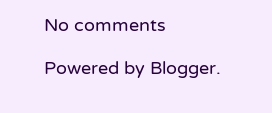No comments

Powered by Blogger.